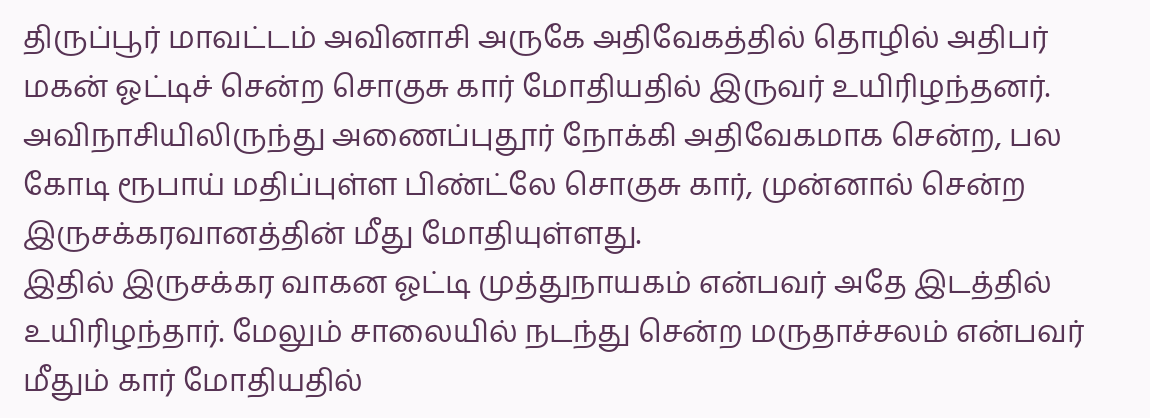திருப்பூர் மாவட்டம் அவினாசி அருகே அதிவேகத்தில் தொழில் அதிபர் மகன் ஓட்டிச் சென்ற சொகுசு கார் மோதியதில் இருவர் உயிரிழந்தனர்.
அவிநாசியிலிருந்து அணைப்புதூர் நோக்கி அதிவேகமாக சென்ற, பல கோடி ரூபாய் மதிப்புள்ள பிண்ட்லே சொகுசு கார், முன்னால் சென்ற இருசக்கரவானத்தின் மீது மோதியுள்ளது.
இதில் இருசக்கர வாகன ஓட்டி முத்துநாயகம் என்பவர் அதே இடத்தில் உயிரிழந்தார். மேலும் சாலையில் நடந்து சென்ற மருதாச்சலம் என்பவர் மீதும் கார் மோதியதில்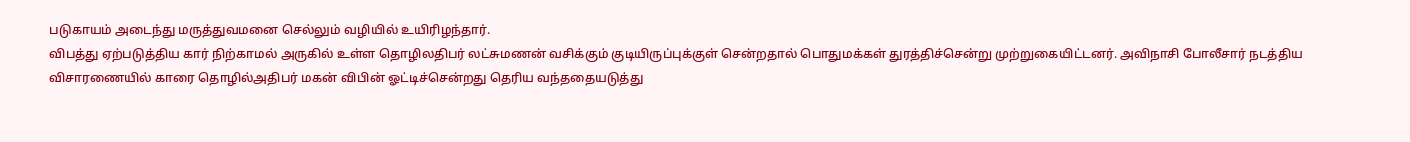படுகாயம் அடைந்து மருத்துவமனை செல்லும் வழியில் உயிரிழந்தார்.
விபத்து ஏற்படுத்திய கார் நிற்காமல் அருகில் உள்ள தொழிலதிபர் லட்சுமணன் வசிக்கும் குடியிருப்புக்குள் சென்றதால் பொதுமக்கள் துரத்திச்சென்று முற்றுகையிட்டனர். அவிநாசி போலீசார் நடத்திய விசாரணையில் காரை தொழில்அதிபர் மகன் விபின் ஓட்டிச்சென்றது தெரிய வந்ததையடுத்து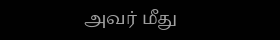அவர் மீது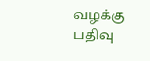வழக்கு பதிவு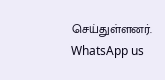செய்துள்ளனர்.
WhatsApp us